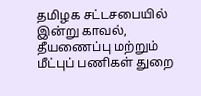தமிழக சட்டசபையில் இன்று காவல், தீயணைப்பு மற்றும் மீட்புப் பணிகள் துறை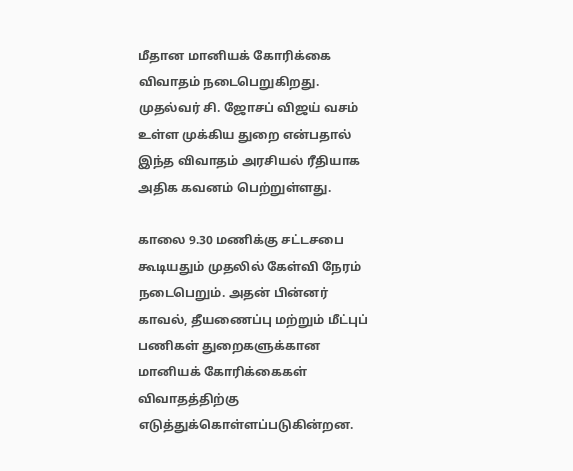மீதான மானியக் கோரிக்கை விவாதம் நடைபெறுகிறது. முதல்வர் சி. ஜோசப் விஜய் வசம் உள்ள முக்கிய துறை என்பதால் இந்த விவாதம் அரசியல் ரீதியாக அதிக கவனம் பெற்றுள்ளது.

காலை 9.30 மணிக்கு சட்டசபை கூடியதும் முதலில் கேள்வி நேரம் நடைபெறும். அதன் பின்னர் காவல், தீயணைப்பு மற்றும் மீட்புப் பணிகள் துறைகளுக்கான மானியக் கோரிக்கைகள் விவாதத்திற்கு எடுத்துக்கொள்ளப்படுகின்றன.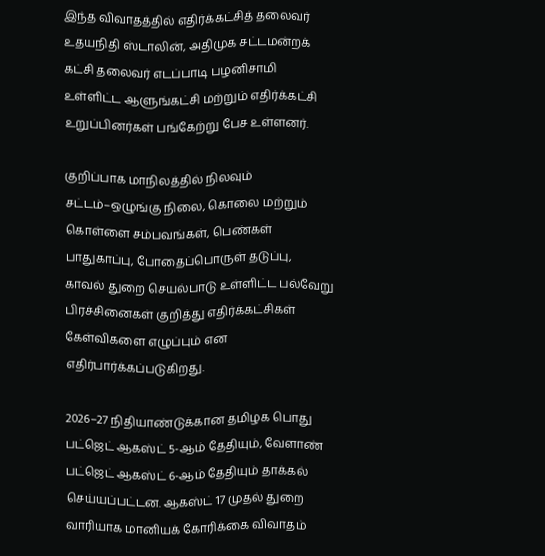இந்த விவாதத்தில் எதிர்க்கட்சித் தலைவர் உதயநிதி ஸ்டாலின், அதிமுக சட்டமன்றக் கட்சி தலைவர் எடப்பாடி பழனிசாமி உள்ளிட்ட ஆளுங்கட்சி மற்றும் எதிர்க்கட்சி உறுப்பினர்கள் பங்கேற்று பேச உள்ளனர்.

குறிப்பாக மாநிலத்தில் நிலவும் சட்டம்–ஒழுங்கு நிலை, கொலை மற்றும் கொள்ளை சம்பவங்கள், பெண்கள் பாதுகாப்பு, போதைப்பொருள் தடுப்பு, காவல் துறை செயல்பாடு உள்ளிட்ட பல்வேறு பிரச்சினைகள் குறித்து எதிர்க்கட்சிகள் கேள்விகளை எழுப்பும் என எதிர்பார்க்கப்படுகிறது.

2026–27 நிதியாண்டுக்கான தமிழக பொது பட்ஜெட் ஆகஸ்ட் 5-ஆம் தேதியும், வேளாண் பட்ஜெட் ஆகஸ்ட் 6-ஆம் தேதியும் தாக்கல் செய்யப்பட்டன. ஆகஸ்ட் 17 முதல் துறை வாரியாக மானியக் கோரிக்கை விவாதம்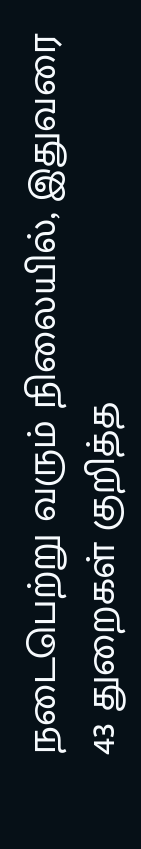நடைபெற்று வரும் நிலையில், இதுவரை 43 துறைகள் குறித்த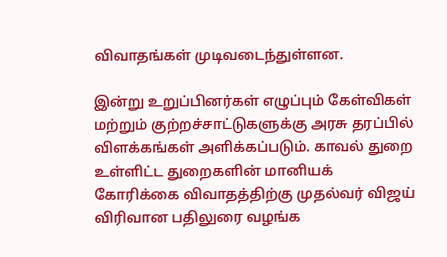விவாதங்கள் முடிவடைந்துள்ளன.

இன்று உறுப்பினர்கள் எழுப்பும் கேள்விகள் மற்றும் குற்றச்சாட்டுகளுக்கு அரசு தரப்பில் விளக்கங்கள் அளிக்கப்படும். காவல் துறை உள்ளிட்ட துறைகளின் மானியக் கோரிக்கை விவாதத்திற்கு முதல்வர் விஜய் விரிவான பதிலுரை வழங்க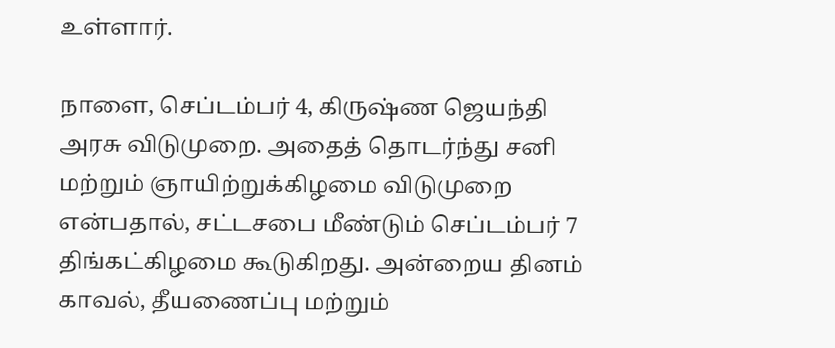உள்ளார்.

நாளை, செப்டம்பர் 4, கிருஷ்ண ஜெயந்தி அரசு விடுமுறை. அதைத் தொடர்ந்து சனி மற்றும் ஞாயிற்றுக்கிழமை விடுமுறை என்பதால், சட்டசபை மீண்டும் செப்டம்பர் 7 திங்கட்கிழமை கூடுகிறது. அன்றைய தினம் காவல், தீயணைப்பு மற்றும்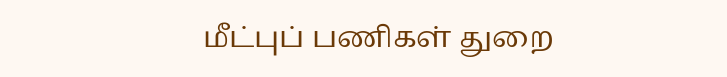மீட்புப் பணிகள் துறை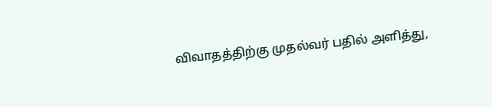விவாதத்திற்கு முதல்வர் பதில் அளித்து,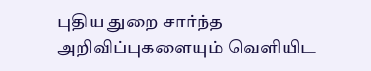புதிய துறை சார்ந்த அறிவிப்புகளையும் வெளியிட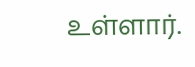உள்ளார்.